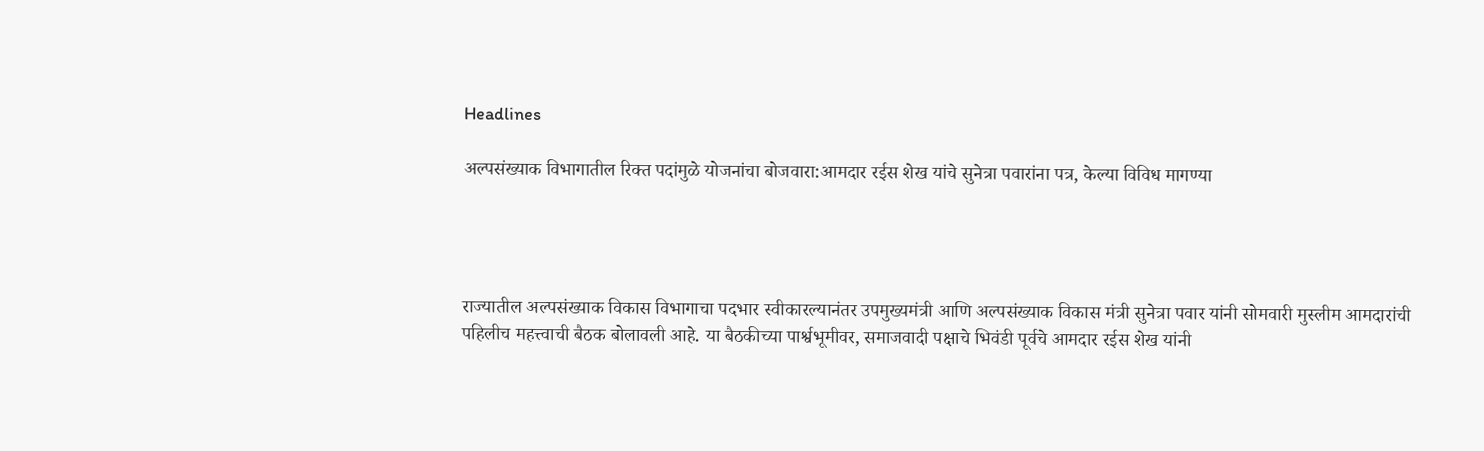Headlines

अल्पसंख्याक विभागातील रिक्त पदांमुळे योजनांचा बोजवारा:आमदार रईस शेख यांचे सुनेत्रा पवारांना पत्र, केल्या विविध मागण्या




राज्यातील अल्पसंख्याक विकास विभागाचा पदभार स्वीकारल्यानंतर उपमुख्यमंत्री आणि अल्पसंख्याक विकास मंत्री सुनेत्रा पवार यांनी सोमवारी मुस्लीम आमदारांची पहिलीच महत्त्वाची बैठक बोलावली आहे. या बैठकीच्या पार्श्वभूमीवर, समाजवादी पक्षाचे भिवंडी पूर्वचे आमदार रईस शेख यांनी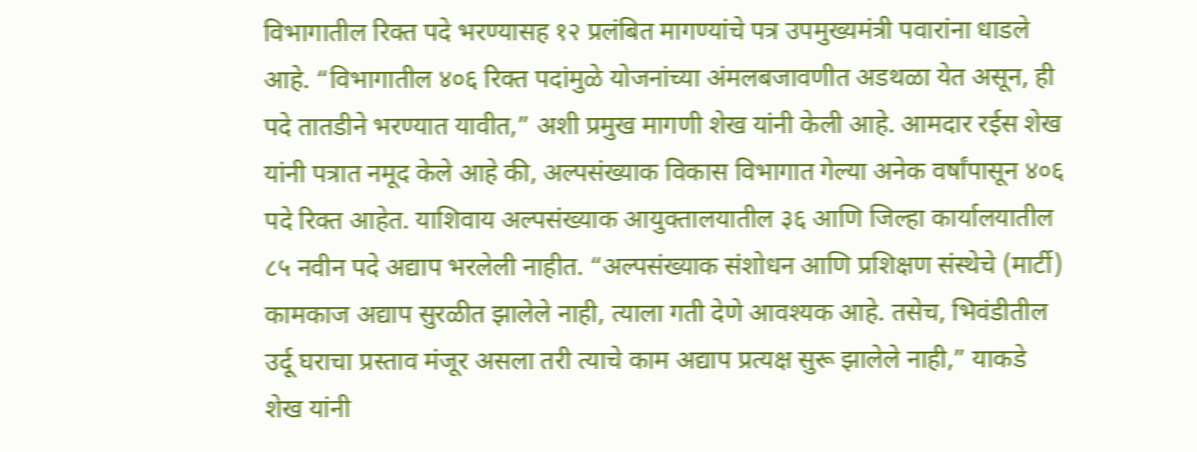विभागातील रिक्त पदे भरण्यासह १२ प्रलंबित मागण्यांचे पत्र उपमुख्यमंत्री पवारांना धाडले आहे. “विभागातील ४०६ रिक्त पदांमुळे योजनांच्या अंमलबजावणीत अडथळा येत असून, ही पदे तातडीने भरण्यात यावीत,” अशी प्रमुख मागणी शेख यांनी केली आहे. आमदार रईस शेख यांनी पत्रात नमूद केले आहे की, अल्पसंख्याक विकास विभागात गेल्या अनेक वर्षांपासून ४०६ पदे रिक्त आहेत. याशिवाय अल्पसंख्याक आयुक्तालयातील ३६ आणि जिल्हा कार्यालयातील ८५ नवीन पदे अद्याप भरलेली नाहीत. “अल्पसंख्याक संशोधन आणि प्रशिक्षण संस्थेचे (मार्टी) कामकाज अद्याप सुरळीत झालेले नाही, त्याला गती देणे आवश्यक आहे. तसेच, भिवंडीतील उर्दू घराचा प्रस्ताव मंजूर असला तरी त्याचे काम अद्याप प्रत्यक्ष सुरू झालेले नाही,” याकडे शेख यांनी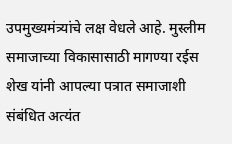उपमुख्यमंत्र्यांचे लक्ष वेधले आहे. मुस्लीम समाजाच्या विकासासाठी मागण्या रईस शेख यांनी आपल्या पत्रात समाजाशी संबंधित अत्यंत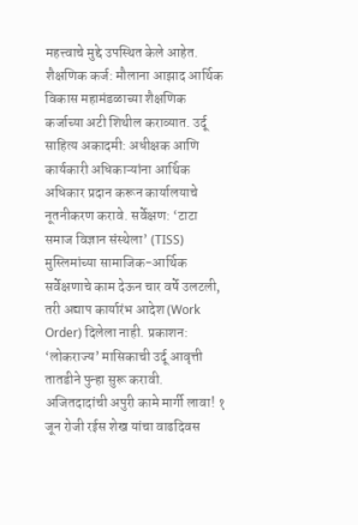महत्त्वाचे मुद्दे उपस्थित केले आहेत. शैक्षणिक कर्ज: मौलाना आझाद आर्थिक विकास महामंडळाच्या शैक्षणिक कर्जाच्या अटी शिथील कराव्यात. उर्दू साहित्य अकादमी: अधीक्षक आणि कार्यकारी अधिकाऱ्यांना आर्थिक अधिकार प्रदान करून कार्यालयाचे नूतनीकरण करावे. सर्वेक्षण: ‘टाटा समाज विज्ञान संस्थेला’ (TISS) मुस्लिमांच्या सामाजिक-आर्थिक सर्वेक्षणाचे काम देऊन चार वर्षे उलटली, तरी अद्याप कार्यारंभ आदेश (Work Order) दिलेला नाही. प्रकाशन: ‘लोकराज्य’ मासिकाची उर्दू आवृत्ती तातडीने पुन्हा सुरू करावी. अजितदादांची अपुरी कामे मार्गी लावा! १ जून रोजी रईस शेख यांचा वाढदिवस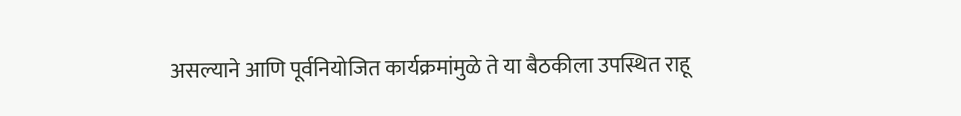असल्याने आणि पूर्वनियोजित कार्यक्रमांमुळे ते या बैठकीला उपस्थित राहू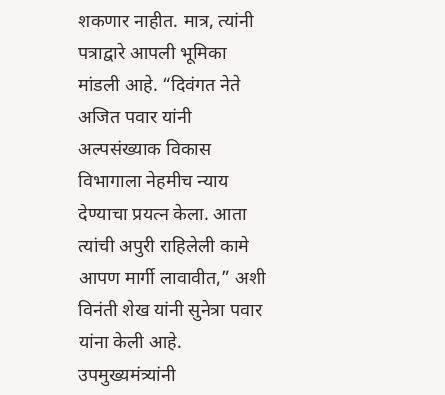शकणार नाहीत. मात्र, त्यांनी पत्राद्वारे आपली भूमिका मांडली आहे. “दिवंगत नेते अजित पवार यांनी अल्पसंख्याक विकास विभागाला नेहमीच न्याय देण्याचा प्रयत्न केला. आता त्यांची अपुरी राहिलेली कामे आपण मार्गी लावावीत,” अशी विनंती शेख यांनी सुनेत्रा पवार यांना केली आहे. उपमुख्यमंत्र्यांनी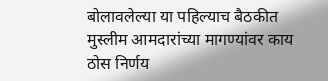बोलावलेल्या या पहिल्याच बैठकीत मुस्लीम आमदारांच्या मागण्यांवर काय ठोस निर्णय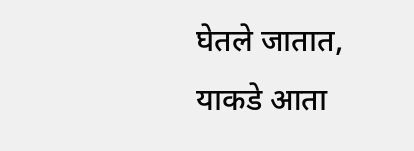घेतले जातात, याकडे आता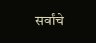सर्वांचे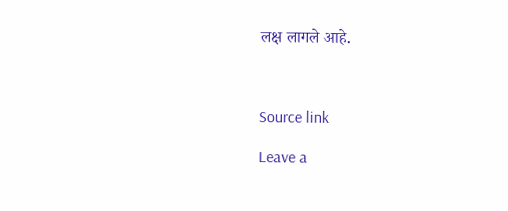लक्ष लागले आहे.



Source link

Leave a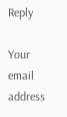Reply

Your email address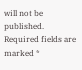will not be published. Required fields are marked *